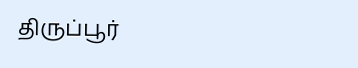திருப்பூர்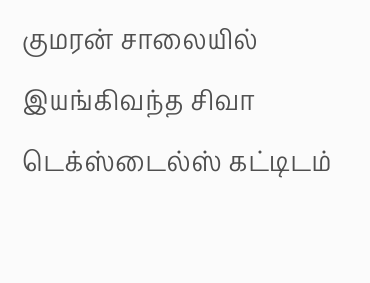குமரன் சாலையில் இயங்கிவந்த சிவா டெக்ஸ்டைல்ஸ் கட்டிடம்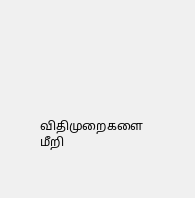விதிமுறைகளை மீறி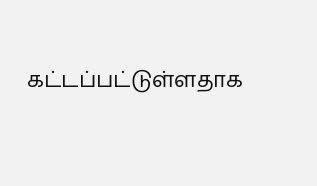கட்டப்பட்டுள்ளதாக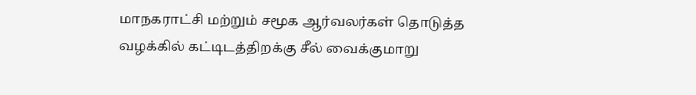மாநகராட்சி மற்றும் சமூக ஆர்வலர்கள் தொடுத்த வழக்கில் கட்டிடத்திறக்கு சீல் வைக்குமாறு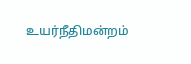உயர்நீதிமன்றம்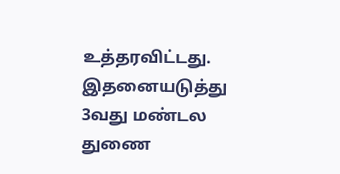உத்தரவிட்டது. இதனையடுத்து 3வது மண்டல துணை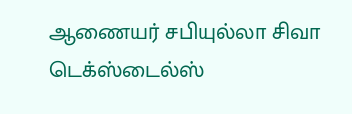ஆணையர் சபியுல்லா சிவா டெக்ஸ்டைல்ஸ்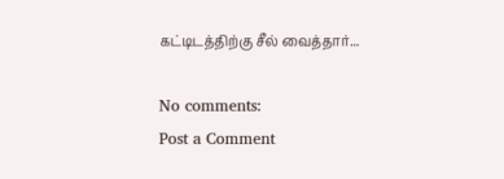கட்டிடத்திற்கு சீல் வைத்தார்...

No comments:
Post a Comment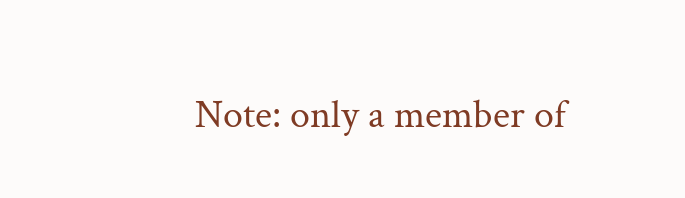Note: only a member of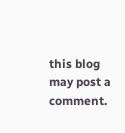this blog may post a comment.